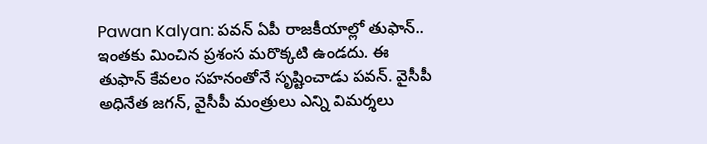Pawan Kalyan: పవన్ ఏపీ రాజకీయాల్లో తుఫాన్.. ఇంతకు మించిన ప్రశంస మరొక్కటి ఉండదు. ఈ తుఫాన్ కేవలం సహనంతోనే సృష్టించాడు పవన్. వైసీపీ అధినేత జగన్, వైసీపీ మంత్రులు ఎన్ని విమర్శలు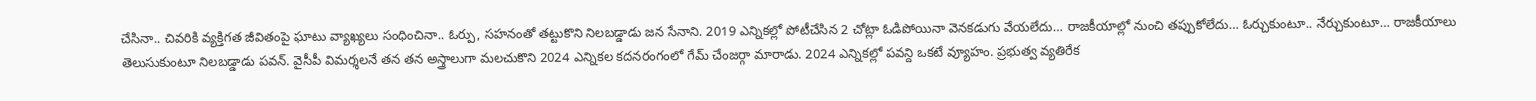చేసినా.. చివరికి వ్యక్తిగత జీవితంపై ఘాటు వ్యాఖ్యలు సంధించినా.. ఓర్పు, సహనంతో తట్టుకొని నిలబడ్డాడు జన సేనాని. 2019 ఎన్నికల్లో పోటీచేసిన 2 చోట్లా ఓడిపోయినా వెనకడుగు వేయలేదు… రాజకీయాల్లో నుంచి తప్పుకోలేదు… ఓర్చుకుంటూ.. నేర్చుకుంటూ… రాజకీయాలు తెలుసుకుంటూ నిలబడ్డాడు పవన్. వైసీపీ విమర్శలనే తన తన అస్త్రాలుగా మలచుకొని 2024 ఎన్నికల కదనరంగంలో గేమ్ చేంజర్గా మారాడు. 2024 ఎన్నికల్లో పవన్ది ఒకటే వ్యూహం. ప్రభుత్వ వ్యతిరేక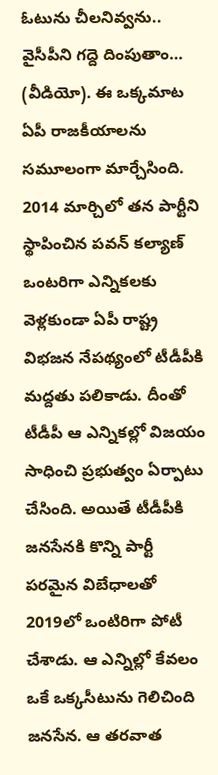ఓటును చీలనివ్వను.. వైసీపీని గద్దె దింపుతాం… (వీడియో). ఈ ఒక్కమాట ఏపీ రాజకీయాలను సమూలంగా మార్చేసింది.
2014 మార్చిలో తన పార్టీని స్థాపించిన పవన్ కల్యాణ్ ఒంటరిగా ఎన్నికలకు వెళ్లకుండా ఏపీ రాష్ట్ర విభజన నేపథ్యంలో టీడీపీకి మద్దతు పలికాడు. దీంతో టీడీపీ ఆ ఎన్నికల్లో విజయం సాధించి ప్రభుత్వం ఏర్పాటు చేసింది. అయితే టీడీపీకి జనసేనకి కొన్ని పార్టీ పరమైన విబేధాలతో 2019లో ఒంటిరిగా పోటీ చేశాడు. ఆ ఎన్నిల్లో కేవలం ఒకే ఒక్కసీటును గెలిచింది జనసేన. ఆ తరవాత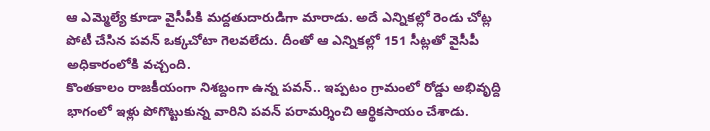ఆ ఎమ్మెల్యే కూడా వైసీపీకి మద్దతుదారుడిగా మారాడు. అదే ఎన్నికల్లో రెండు చోట్ల పోటీ చేసిన పవన్ ఒక్కచోటా గెలవలేదు. దీంతో ఆ ఎన్నికల్లో 151 సీట్లతో వైసీపీ అధికారంలోకి వచ్చంది.
కొంతకాలం రాజకీయంగా నిశబ్దంగా ఉన్న పవన్.. ఇప్పటం గ్రామంలో రోడ్డు అభివృద్ది భాగంలో ఇళ్లు పోగొట్టుకున్న వారిని పవన్ పరామర్శించి ఆర్థికసాయం చేశాడు.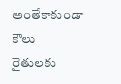అంతేకాకుండా కౌలు రైతులకు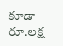కూడా రూ.లక్ష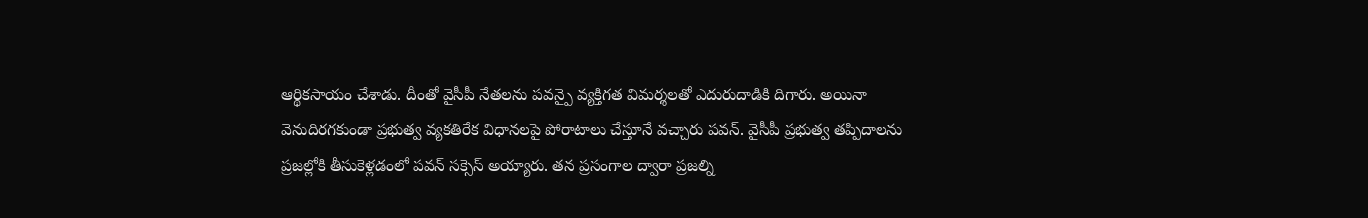ఆర్థికసాయం చేశాడు. దీంతో వైసీపీ నేతలను పవన్పై వ్యక్తిగత విమర్శలతో ఎదురుదాడికి దిగారు. అయినా వెనుదిరగకుండా ప్రభుత్వ వ్యకతిరేక విధానలపై పోరాటాలు చేస్తూనే వచ్చారు పవన్. వైసీపీ ప్రభుత్వ తప్పిదాలను ప్రజల్లోకి తీసుకెళ్లడంలో పవన్ సక్సెస్ అయ్యారు. తన ప్రసంగాల ద్వారా ప్రజల్ని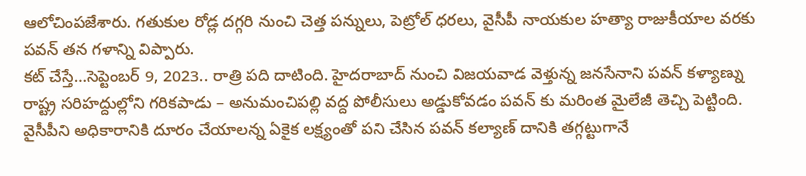ఆలోచింపజేశారు. గతుకుల రోడ్ల దగ్గరి నుంచి చెత్త పన్నులు, పెట్రోల్ ధరలు, వైసీపీ నాయకుల హత్యా రాజుకీయాల వరకు పవన్ తన గళాన్ని విప్పారు.
కట్ చేస్తే…సెప్టెంబర్ 9, 2023.. రాత్రి పది దాటింది. హైదరాబాద్ నుంచి విజయవాడ వెళ్తున్న జనసేనాని పవన్ కళ్యాణ్ను రాష్ట్ర సరిహద్దుల్లోని గరికపాడు – అనుమంచిపల్లి వద్ద పోలీసులు అడ్డుకోవడం పవన్ కు మరింత మైలేజీ తెచ్చి పెట్టింది.
వైసీపీని అధికారానికి దూరం చేయాలన్న ఏకైక లక్ష్యంతో పని చేసిన పవన్ కల్యాణ్ దానికి తగ్గట్టుగానే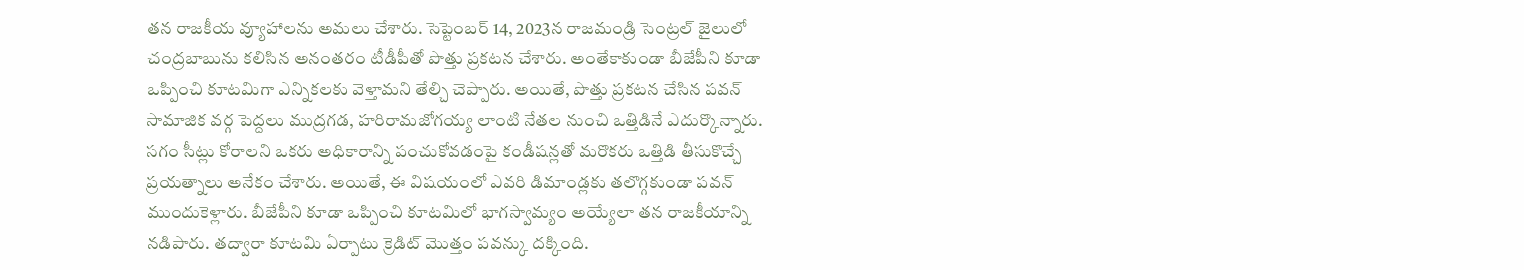తన రాజకీయ వ్యూహాలను అమలు చేశారు. సెప్టెంబర్ 14, 2023న రాజమండ్రి సెంట్రల్ జైలులో చంద్రబాబును కలిసిన అనంతరం టీడీపీతో పొత్తు ప్రకటన చేశారు. అంతేకాకుండా బీజేపీని కూడా ఒప్పించి కూటమిగా ఎన్నికలకు వెళ్తామని తేల్చి చెప్పారు. అయితే, పొత్తు ప్రకటన చేసిన పవన్ సామాజిక వర్గ పెద్దలు ముద్రగడ, హరిరామజోగయ్య లాంటి నేతల నుంచి ఒత్తిడినే ఎదుర్కొన్నారు. సగం సీట్లు కోరాలని ఒకరు అధికారాన్ని పంచుకోవడంపై కండీషన్లతో మరొకరు ఒత్తిడి తీసుకొచ్చే ప్రయత్నాలు అనేకం చేశారు. అయితే, ఈ విషయంలో ఎవరి డిమాండ్లకు తలొగ్గకుండా పవన్ ముందుకెళ్లారు. బీజేపీని కూడా ఒప్పించి కూటమిలో భాగస్వామ్యం అయ్యేలా తన రాజకీయాన్ని నడిపారు. తద్వారా కూటమి ఏర్పాటు క్రెడిట్ మొత్తం పవన్కు దక్కింది.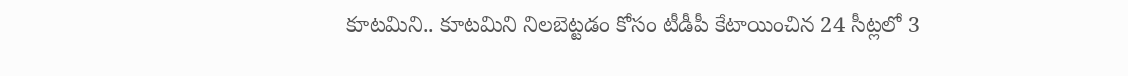కూటమిని.. కూటమిని నిలబెట్టడం కోసం టీడీపీ కేటాయించిన 24 సీట్లలో 3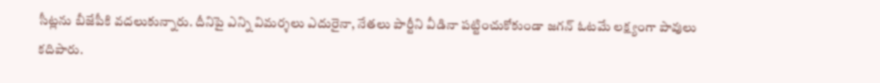సీట్లను బీజేపీకి వదలుకున్నారు. దీనిపై ఎన్ని విమర్శలు ఎదురైనా, నేతలు పార్టీని వీడినా పట్టించుకోకుండా జగన్ ఓటమే లక్ష్యంగా పావులు కదిపారు.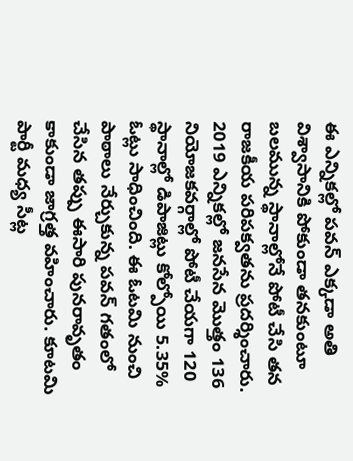ఈ ఎన్నికల్లో పవన్ ఎక్కడా అతి విశ్వాసానికి పోకుండా తనకుంటూ బలమున్న స్థానాల్లోనే పోటీ చేసి తన రాజకీయ పరిపక్వతను ప్రదర్శించారు. 2019 ఎన్నికల్లో జనసేన మొత్తం 136 నియోజకవర్గాల్లో పోటీ చేయగా 120 స్థానాల్లో డిపాజిట్లు కోల్పోయి 5.35% ఓట్లు సాధించింది. ఈ ఓటమి నుంచి పాఠాలు నేర్చుకున్న పవన్ గతంలో చేసిన తప్పు ఈసారి పునరావృతం కాకుండా జాగ్రత్త వహించారు. కూటమి పార్టీ మధ్య సీట్ల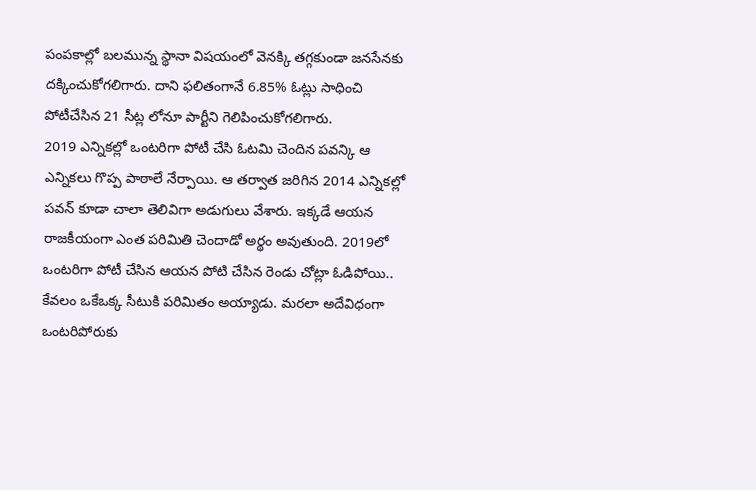పంపకాల్లో బలమున్న స్థానా విషయంలో వెనక్కి తగ్గకుండా జనసేనకు దక్కించుకోగలిగారు. దాని ఫలితంగానే 6.85% ఓట్లు సాధించి పోటీచేసిన 21 సీట్ల లోనూ పార్టీని గెలిపించుకోగలిగారు.
2019 ఎన్నికల్లో ఒంటరిగా పోటీ చేసి ఓటమి చెందిన పవన్కి ఆ ఎన్నికలు గొప్ప పాఠాలే నేర్పాయి. ఆ తర్వాత జరిగిన 2014 ఎన్నికల్లో పవన్ కూడా చాలా తెలివిగా అడుగులు వేశారు. ఇక్కడే ఆయన రాజకీయంగా ఎంత పరిమితి చెందాడో అర్థం అవుతుంది. 2019లో ఒంటరిగా పోటీ చేసిన ఆయన పోటి చేసిన రెండు చోట్లా ఓడిపోయి.. కేవలం ఒకేఒక్క సీటుకి పరిమితం అయ్యాడు. మరలా అదేవిధంగా ఒంటరిపోరుకు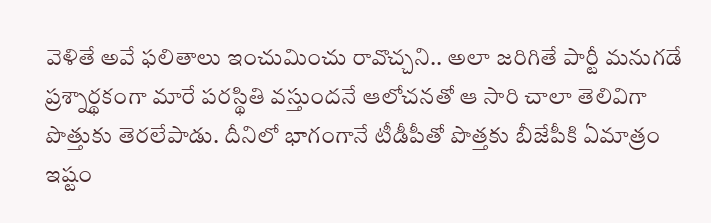వెళితే అవే ఫలితాలు ఇంచుమించు రావొచ్చని.. అలా జరిగితే పార్టీ మనుగడే ప్రశ్నార్థకంగా మారే పరస్థితి వస్తుందనే ఆలోచనతో ఆ సారి చాలా తెలివిగా పొత్తుకు తెరలేపాడు. దీనిలో భాగంగానే టీడీపీతో పొత్తకు బీజేపీకి ఏమాత్రం ఇష్టం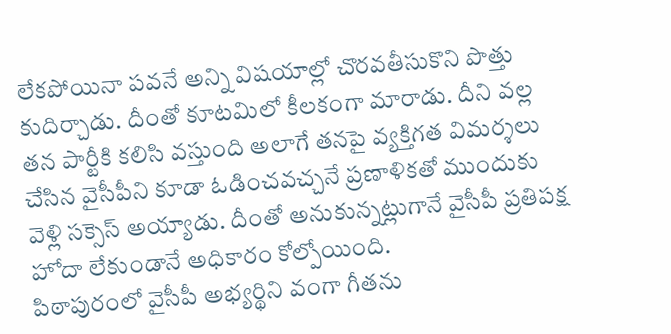లేకపోయినా పవనే అన్ని విషయాల్లో చొరవతీసుకొని పొత్తు కుదిర్చాడు. దీంతో కూటమిలో కీలకంగా మారాడు. దీని వల్ల తన పార్టీకి కలిసి వస్తుంది అలాగే తనపై వ్యక్తిగత విమర్శలు చేసిన వైసీపీని కూడా ఓడించవచ్చనే ప్రణాళికతో ముందుకు వెళ్లి సక్సెస్ అయ్యాడు. దీంతో అనుకున్నట్లుగానే వైసీపీ ప్రతిపక్ష హోదా లేకుండానే అధికారం కోల్పోయింది.
పిఠాపురంలో వైసీపీ అభ్యర్థిని వంగా గీతను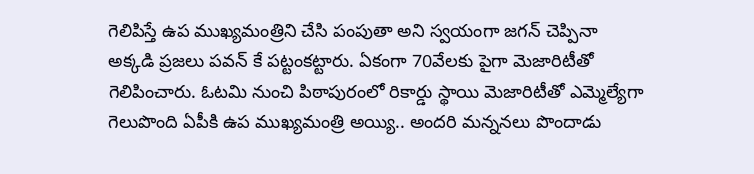గెలిపిస్తే ఉప ముఖ్యమంత్రిని చేసి పంపుతా అని స్వయంగా జగన్ చెప్పినా అక్కడి ప్రజలు పవన్ కే పట్టంకట్టారు. ఏకంగా 70వేలకు పైగా మెజారిటీతో గెలిపించారు. ఓటమి నుంచి పిఠాపురంలో రికార్డు స్థాయి మెజారిటీతో ఎమ్మెల్యేగా గెలుపొంది ఏపీకి ఉప ముఖ్యమంత్రి అయ్యి.. అందరి మన్ననలు పొందాడు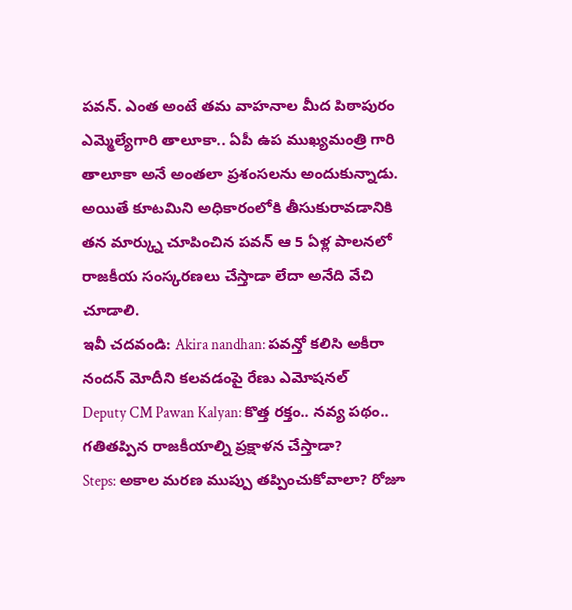పవన్. ఎంత అంటే తమ వాహనాల మీద పిఠాపురం ఎమ్మెల్యేగారి తాలూకా.. ఏపీ ఉప ముఖ్యమంత్రి గారి తాలూకా అనే అంతలా ప్రశంసలను అందుకున్నాడు. అయితే కూటమిని అధికారంలోకి తీసుకురావడానికి తన మార్క్ను చూపించిన పవన్ ఆ 5 ఏళ్ల పాలనలో రాజకీయ సంస్కరణలు చేస్తాడా లేదా అనేది వేచి చూడాలి.
ఇవీ చదవండి: Akira nandhan: పవన్తో కలిసి అకీరా నందన్ మోదీని కలవడంపై రేణు ఎమోషనల్
Deputy CM Pawan Kalyan: కొత్త రక్తం.. నవ్య పథం.. గతితప్పిన రాజకీయాల్ని ప్రక్షాళన చేస్తాడా?
Steps: అకాల మరణ ముప్పు తప్పించుకోవాలా? రోజూ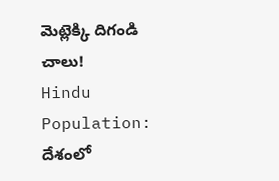మెట్లెక్కి దిగండి చాలు!
Hindu Population: దేశంలో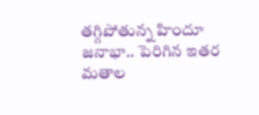తగ్గిపోతున్న హిందూ జనాభా.. పెరిగిన ఇతర మతాల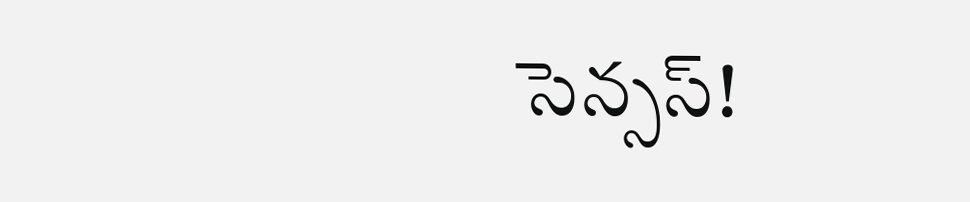సెన్సస్!